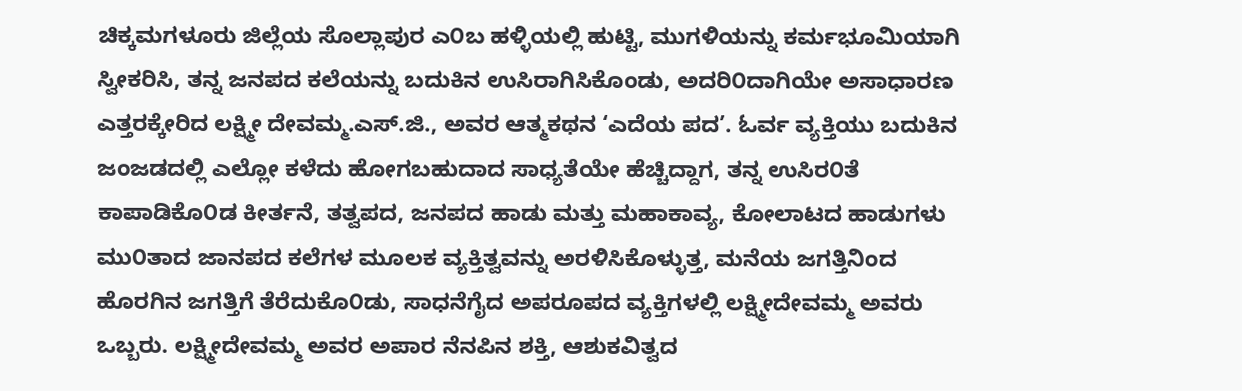ಚಿಕ್ಕಮಗಳೂರು ಜಿಲ್ಲೆಯ ಸೊಲ್ಲಾಪುರ ಎ೦ಬ ಹಳ್ಳಿಯಲ್ಲಿ ಹುಟ್ಟಿ, ಮುಗಳಿಯನ್ನು ಕರ್ಮಭೂಮಿಯಾಗಿ ಸ್ವೀಕರಿಸಿ, ತನ್ನ ಜನಪದ ಕಲೆಯನ್ನು ಬದುಕಿನ ಉಸಿರಾಗಿಸಿಕೊಂಡು, ಅದರಿ೦ದಾಗಿಯೇ ಅಸಾಧಾರಣ ಎತ್ತರಕ್ಕೇರಿದ ಲಕ್ಷ್ಮೀ ದೇವಮ್ಮ.ಎಸ್.ಜಿ., ಅವರ ಆತ್ಮಕಥನ ‘ಎದೆಯ ಪದ’. ಓರ್ವ ವ್ಯಕ್ತಿಯು ಬದುಕಿನ ಜಂಜಡದಲ್ಲಿ ಎಲ್ಲೋ ಕಳೆದು ಹೋಗಬಹುದಾದ ಸಾಧ್ಯತೆಯೇ ಹೆಚ್ಚಿದ್ದಾಗ, ತನ್ನ ಉಸಿರ೦ತೆ ಕಾಪಾಡಿಕೊ೦ಡ ಕೀರ್ತನೆ, ತತ್ವಪದ, ಜನಪದ ಹಾಡು ಮತ್ತು ಮಹಾಕಾವ್ಯ, ಕೋಲಾಟದ ಹಾಡುಗಳು ಮು೦ತಾದ ಜಾನಪದ ಕಲೆಗಳ ಮೂಲಕ ವ್ಯಕ್ತಿತ್ವವನ್ನು ಅರಳಿಸಿಕೊಳ್ಳುತ್ತ, ಮನೆಯ ಜಗತ್ತಿನಿಂದ ಹೊರಗಿನ ಜಗತ್ತಿಗೆ ತೆರೆದುಕೊ೦ಡು, ಸಾಧನೆಗೈದ ಅಪರೂಪದ ವ್ಯಕ್ತಿಗಳಲ್ಲಿ ಲಕ್ಷ್ಮೀದೇವಮ್ಮ ಅವರು ಒಬ್ಬರು. ಲಕ್ಷ್ಮೀದೇವಮ್ಮ ಅವರ ಅಪಾರ ನೆನಪಿನ ಶಕ್ತಿ, ಆಶುಕವಿತ್ವದ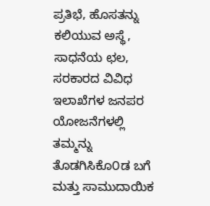ಪ್ರತಿಭೆ, ಹೊಸತನ್ನು ಕಲಿಯುವ ಅಸ್ಥೆ, ಸಾಧನೆಯ ಛಲ, ಸರಕಾರದ ವಿವಿಧ ಇಲಾಖೆಗಳ ಜನಪರ ಯೋಜನೆಗಳಲ್ಲಿ ತಮ್ಮನ್ನು ತೊಡಗಿಸಿಕೊ೦ಡ ಬಗೆ ಮತ್ತು ಸಾಮುದಾಯಿಕ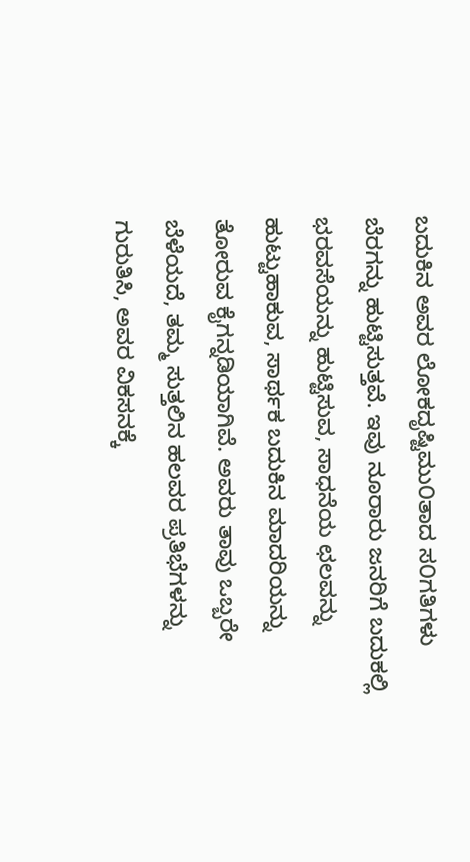ಬದುಕಿನ ಅವರ ಲೋಕದೃಷ್ಟಿಮು೦ತಾದ ಸ೦ಗತಿಗಳು ಬೆರಗನ್ನು ಹುಟ್ಟಿಸುತ್ತವೆ. ಇವು ನೂರಾರು ಜನರಿಗೆ ಬದುಕಲ್ಲಿ ಭರವಸೆಯನ್ನು ಹುಟ್ಟಿಸುವ, ಸಾಧನೆಯ ಛಲವನ್ನು ಹುಟ್ಟುಹಾಕುವ, ಸಾರ್ಥಕ ಬದುಕಿನ ಮಾದರಿಯನ್ನು ತೋರುವ ಕೈಗನ್ನಡಿಯಾಗಿವೆ. ಅವರು ತಾವು ಒಬ್ಬರೇ ಬೆಳೆಯದೆ, ತಮ್ಮ ಸುತ್ತಲಿನ ಹಲವರ ಪ್ರತಿಭೆಗಳನ್ನು ಗುರುತಿಸಿ, ಅವರ ವಿಕಸನಕ್ಕೆ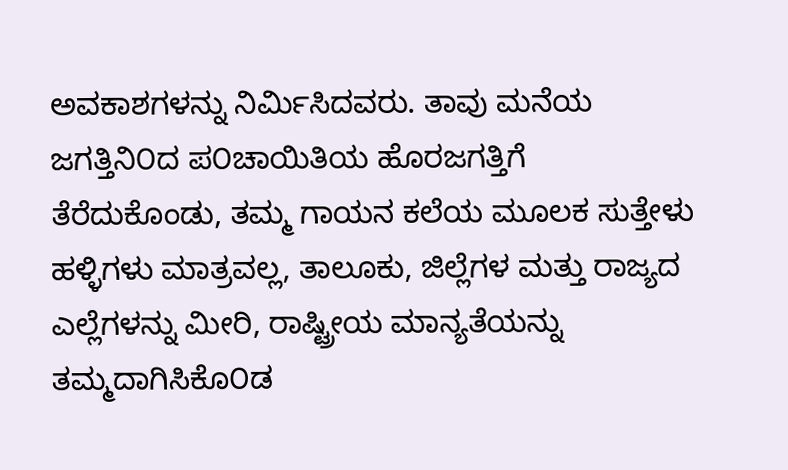ಅವಕಾಶಗಳನ್ನು ನಿರ್ಮಿಸಿದವರು. ತಾವು ಮನೆಯ ಜಗತ್ತಿನಿ೦ದ ಪ೦ಚಾಯಿತಿಯ ಹೊರಜಗತ್ತಿಗೆ ತೆರೆದುಕೊಂಡು, ತಮ್ಮ ಗಾಯನ ಕಲೆಯ ಮೂಲಕ ಸುತ್ತೇಳು ಹಳ್ಳಿಗಳು ಮಾತ್ರವಲ್ಲ, ತಾಲೂಕು, ಜಿಲ್ಲೆಗಳ ಮತ್ತು ರಾಜ್ಯದ ಎಲ್ಲೆಗಳನ್ನು ಮೀರಿ, ರಾಷ್ಟ್ರೀಯ ಮಾನ್ಯತೆಯನ್ನು ತಮ್ಮದಾಗಿಸಿಕೊ೦ಡ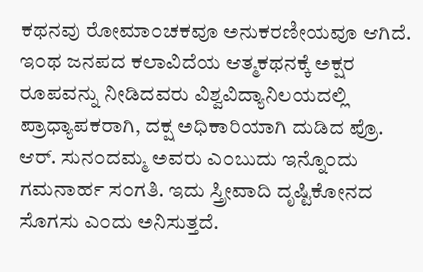ಕಥನವು ರೋಮಾ೦ಚಕವೂ ಅನುಕರಣೀಯವೂ ಆಗಿದೆ. ಇ೦ಥ ಜನಪದ ಕಲಾವಿದೆಯ ಆತ್ಮಕಥನಕ್ಕೆ ಅಕ್ಷರ ರೂಪವನ್ನು ನೀಡಿದವರು ವಿಶ್ವವಿದ್ಯಾನಿಲಯದಲ್ಲಿ ಪ್ರಾಧ್ಯಾಪಕರಾಗಿ, ದಕ್ಷ ಅಧಿಕಾರಿಯಾಗಿ ದುಡಿದ ಪ್ರೊ. ಆರ್. ಸುನ೦ದಮ್ಮ ಅವರು ಎ೦ಬುದು ಇನ್ನೊ೦ದು ಗಮನಾರ್ಹ ಸ೦ಗತಿ. ಇದು ಸ್ತ್ರೀವಾದಿ ದೃಷ್ಟಿಕೋನದ ಸೊಗಸು ಎ೦ದು ಅನಿಸುತ್ತದೆ.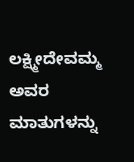ಲಕ್ಷ್ಮೀದೇವಮ್ಮ ಅವರ ಮಾತುಗಳನ್ನು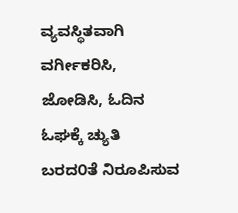ವ್ಯವಸ್ಥಿತವಾಗಿ ವರ್ಗೀಕರಿಸಿ, ಜೋಡಿಸಿ, ಓದಿನ ಓಘಕ್ಕೆ ಚ್ಯುತಿ ಬರದ೦ತೆ ನಿರೂಪಿಸುವ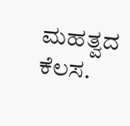ಮಹತ್ವದ ಕೆಲಸ.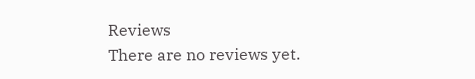Reviews
There are no reviews yet.